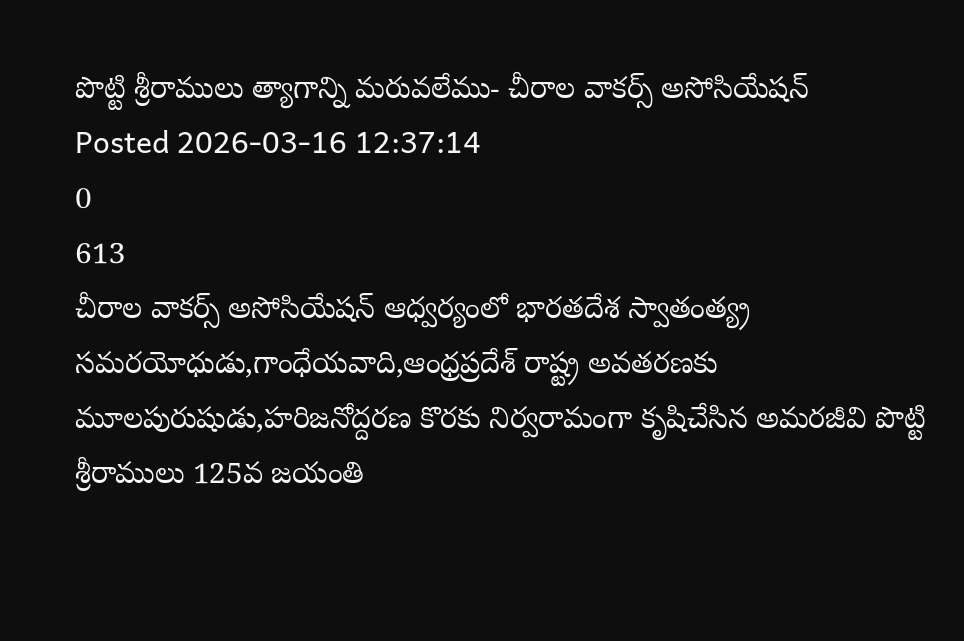పొట్టి శ్రీరాములు త్యాగాన్ని మరువలేము- చీరాల వాకర్స్ అసోసియేషన్
Posted 2026-03-16 12:37:14
0
613
చీరాల వాకర్స్ అసోసియేషన్ ఆధ్వర్యంలో భారతదేశ స్వాతంత్య్ర సమరయోధుడు,గాంధేయవాది,ఆంధ్రప్రదేశ్ రాష్ట్ర అవతరణకు మూలపురుషుడు,హరిజనోద్దరణ కొరకు నిర్వరామంగా కృషిచేసిన అమరజీవి పొట్టి శ్రీరాములు 125వ జయంతి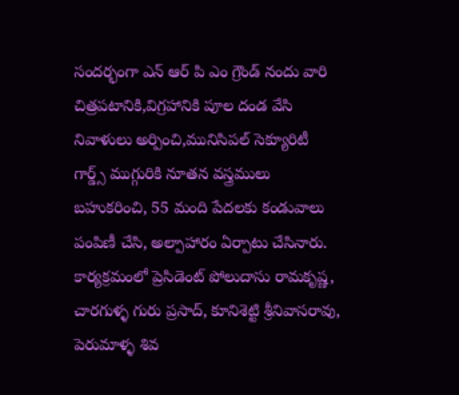సందర్భంగా ఎన్ ఆర్ పి ఎం గ్రౌండ్ నందు వారి చిత్రపటానికి,విగ్రహానికి పూల దండ వేసి నివాళులు అర్పించి,మునిసిపల్ సెక్యూరిటీ గార్డ్స్ ముగ్గురికి నూతన వస్త్రములు బహుకరించి, 55 మంది పేదలకు కండువాలు పంపిణీ చేసి, అల్పాహారం ఏర్పాటు చేసినారు.
కార్యక్రమంలో ప్రెసిడెంట్ పోలుదాసు రామకృష్ణ, చారగుళ్ళ గురు ప్రసాద్, కూనిశెట్టి శ్రీనివాసరావు, పెరుమాళ్ళ శివ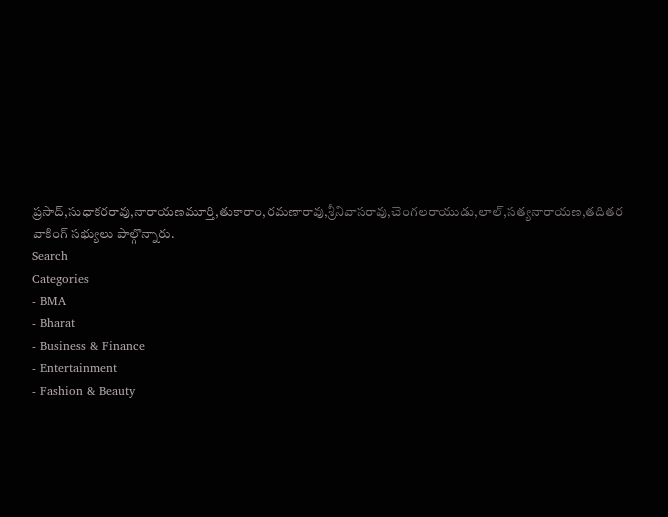ప్రసాద్,సుధాకరరావు,నారాయణమూర్తి,తుకారాం,రమణారావు,శ్రీనివాసరావు,చెంగలరాయుడు,లాల్,సత్యనారాయణ,తదితర వాకింగ్ సభ్యులు పాల్గొన్నారు.
Search
Categories
- BMA
- Bharat
- Business & Finance
- Entertainment
- Fashion & Beauty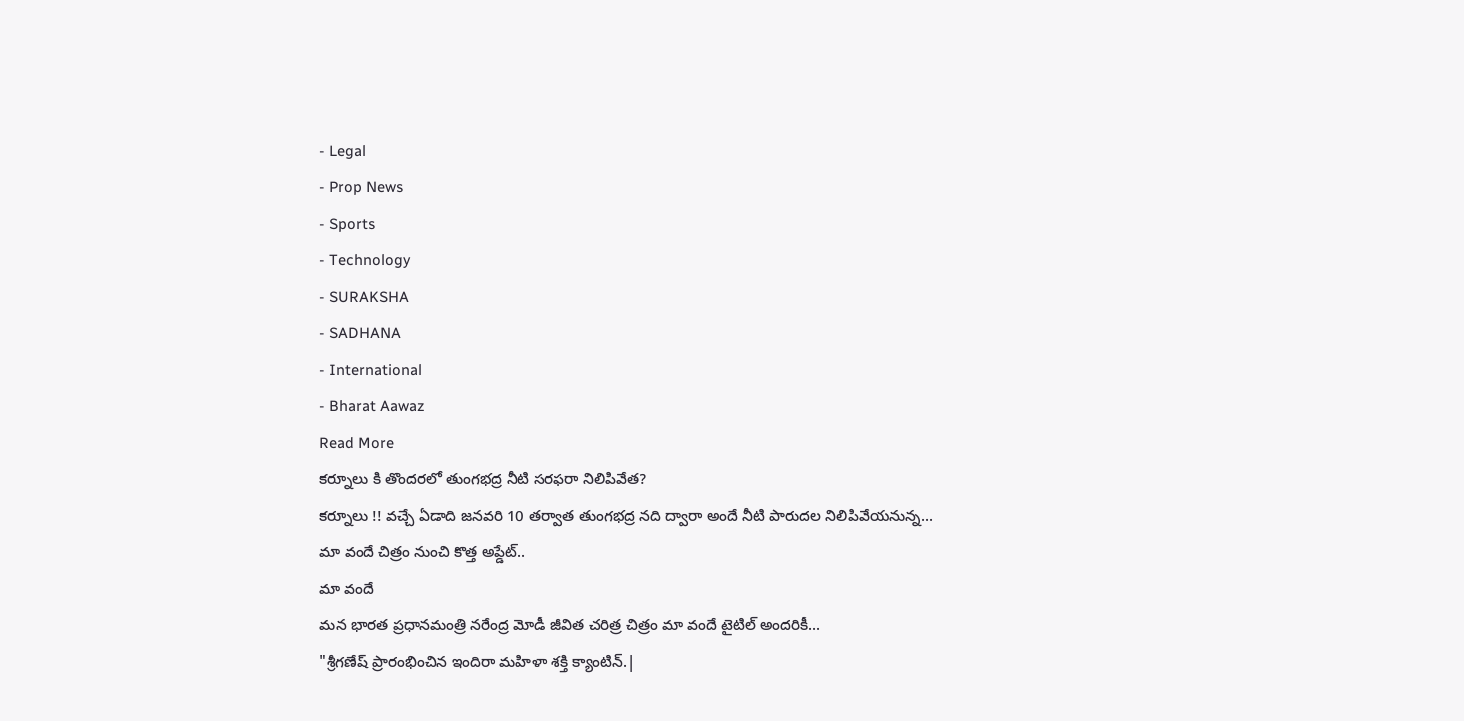- Legal
- Prop News
- Sports
- Technology
- SURAKSHA
- SADHANA
- International
- Bharat Aawaz
Read More
కర్నూలు కి తొందరలో తుంగభద్ర నీటి సరఫరా నిలిపివేత?
కర్నూలు !! వచ్చే ఏడాది జనవరి 10 తర్వాత తుంగభద్ర నది ద్వారా అందే నీటి పారుదల నిలిపివేయనున్న...
మా వందే చిత్రం నుంచి కొత్త అప్డేట్..
మా వందే
మన భారత ప్రధానమంత్రి నరేంద్ర మోడీ జీవిత చరిత్ర చిత్రం మా వందే టైటిల్ అందరికీ...
"శ్రీగణేష్ ప్రారంభించిన ఇందిరా మహిళా శక్తి క్యాంటిన్.|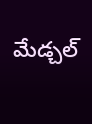మేడ్చల్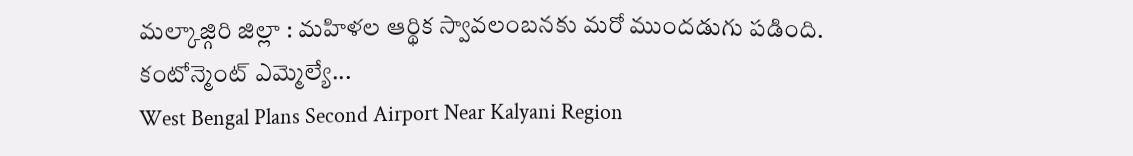మల్కాజ్గిరి జిల్లా : మహిళల ఆర్థిక స్వావలంబనకు మరో ముందడుగు పడింది.
కంటోన్మెంట్ ఎమ్మెల్యే...
West Bengal Plans Second Airport Near Kalyani Region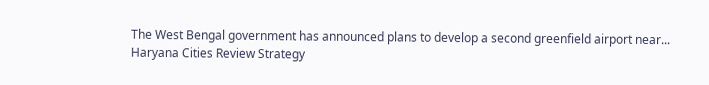The West Bengal government has announced plans to develop a second greenfield airport near...
Haryana Cities Review Strategy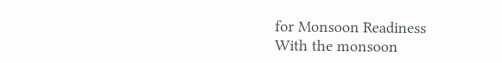for Monsoon Readiness
With the monsoon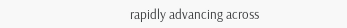rapidly advancing across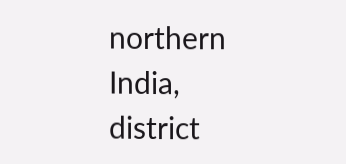northern India, district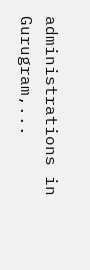administrations in Gurugram,...